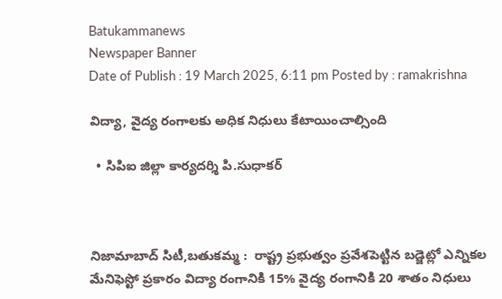Batukammanews
Newspaper Banner
Date of Publish : 19 March 2025, 6:11 pm Posted by : ramakrishna

విద్యా, వైద్య రంగాలకు అధిక నిధులు కేటాయించాల్సింది

  • సిపిఐ జిల్లా కార్యదర్శి పి.సుధాకర్



నిజామాబాద్ సిటీ,బతుకమ్మ :  రాష్ట్ర ప్రభుత్వం ప్రవేశపెట్టిన బడ్జెట్లో ఎన్నికల మేనిఫెస్టో ప్రకారం విద్యా రంగానికి 15% వైద్య రంగానికి 20 శాతం నిధులు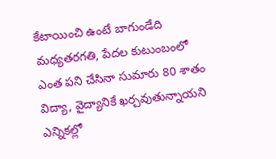కేటాయించి ఉంటే బాగుండేది మధ్యతరగతి, పేదల కుటుంబంలో ఎంత పని చేసినా సుమారు 80 శాతం విద్యా, వైద్యానికే ఖర్చవుతున్నాయని ఎన్నికల్లో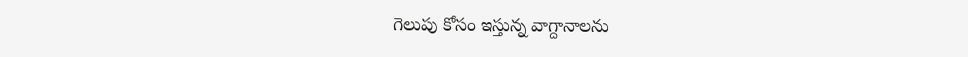గెలుపు కోసం ఇస్తున్న వాగ్దానాలను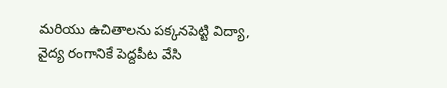మరియు ఉచితాలను పక్కనపెట్టి విద్యా, వైద్య రంగానికే పెద్దపీట వేసి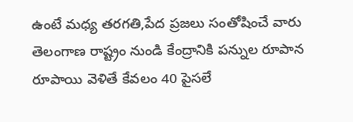ఉంటే మధ్య తరగతి,పేద ప్రజలు సంతోషించే వారు తెలంగాణ రాష్ట్రం నుండి కేంద్రానికి పన్నుల రూపాన రూపాయి వెళితే కేవలం 40 పైసలే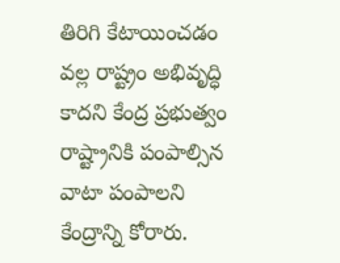తిరిగి కేటాయించడం వల్ల రాష్ట్రం అభివృద్ధి కాదని కేంద్ర ప్రభుత్వం రాష్ట్రానికి పంపాల్సిన వాటా పంపాలని కేంద్రాన్ని కోరారు.